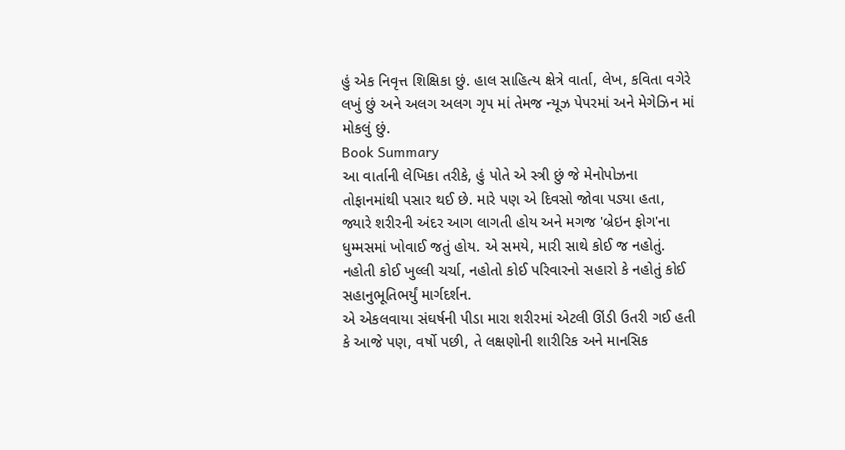હું એક નિવૃત્ત શિક્ષિકા છું. હાલ સાહિત્ય ક્ષેત્રે વાર્તા, લેખ, કવિતા વગેરે લખું છું અને અલગ અલગ ગૃપ માં તેમજ ન્યૂઝ પેપરમાં અને મેગેઝિન માં મોકલું છું.
Book Summary
આ વાર્તાની લેખિકા તરીકે, હું પોતે એ સ્ત્રી છું જે મેનોપોઝના તોફાનમાંથી પસાર થઈ છે. મારે પણ એ દિવસો જોવા પડ્યા હતા, જ્યારે શરીરની અંદર આગ લાગતી હોય અને મગજ 'બ્રેઇન ફોગ'ના ધુમ્મસમાં ખોવાઈ જતું હોય. એ સમયે, મારી સાથે કોઈ જ નહોતું. નહોતી કોઈ ખુલ્લી ચર્ચા, નહોતો કોઈ પરિવારનો સહારો કે નહોતું કોઈ સહાનુભૂતિભર્યું માર્ગદર્શન.
એ એકલવાયા સંઘર્ષની પીડા મારા શરીરમાં એટલી ઊંડી ઉતરી ગઈ હતી કે આજે પણ, વર્ષો પછી, તે લક્ષણોની શારીરિક અને માનસિક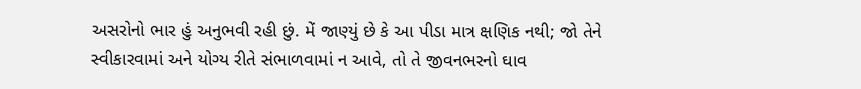અસરોનો ભાર હું અનુભવી રહી છું. મેં જાણ્યું છે કે આ પીડા માત્ર ક્ષણિક નથી; જો તેને સ્વીકારવામાં અને યોગ્ય રીતે સંભાળવામાં ન આવે, તો તે જીવનભરનો ઘાવ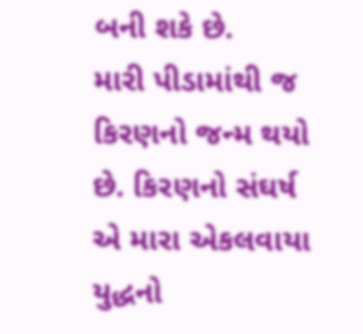બની શકે છે.
મારી પીડામાંથી જ કિરણનો જન્મ થયો છે. કિરણનો સંઘર્ષ એ મારા એકલવાયા યુદ્ધનો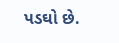પડઘો છે.